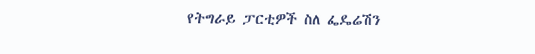የትግራይ ፓርቲዎች ስለ ፌዴሬሽን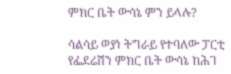ምክር ቤት ውሳኔ ምን ይላሉ?

ሳልሳይ ወያነ ትግራይ የተባለው ፓርቲ የፌደሬሽን ምክር ቤት ውሳኔ ከሕገ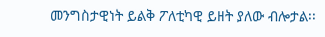መንግስታዊነት ይልቅ ፖለቲካዊ ይዘት ያለው ብሎታል፡፡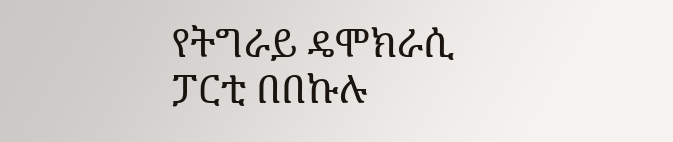የትግራይ ዴሞክራሲ ፓርቲ በበኩሉ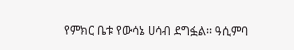የምክር ቤቱ የውሳኔ ሀሳብ ደግፏል፡፡ ዓሲምባ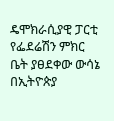ዴሞክራሲያዊ ፓርቲ የፌደሬሽን ምክር ቤት ያፀደቀው ውሳኔ በኢትዮጵያ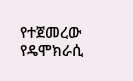የተጀመረው የዴሞክራሲ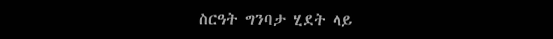ስርዓት ግንባታ ሂደት ላይ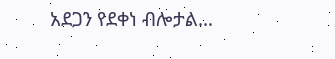አደጋን የደቀነ ብሎታል…